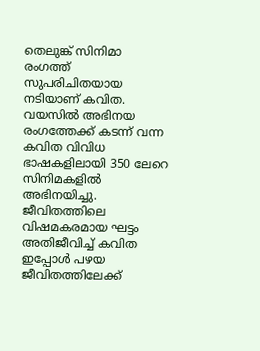തെലുങ്ക് സിനിമാ രംഗത്ത് സുപരിചിതയായ നടിയാണ് കവിത. വയസിൽ അഭിനയ രംഗത്തേക്ക് കടന്ന് വന്ന കവിത വിവിധ ഭാഷകളിലായി 350 ലേറെ സിനിമകളിൽ അഭിനയിച്ചു. ജീവിതത്തിലെ വിഷമകരമായ ഘട്ടം അതിജീവിച്ച് കവിത ഇപ്പോൾ പഴയ ജീവിതത്തിലേക്ക്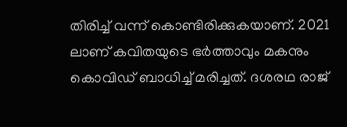തിരിച്ച് വന്ന് കൊണ്ടിരിക്കുകയാണ്. 2021 ലാണ് കവിതയുടെ ഭർത്താവും മകനും കൊവിഡ് ബാധിച്ച് മരിച്ചത്. ദശരഥ രാജ്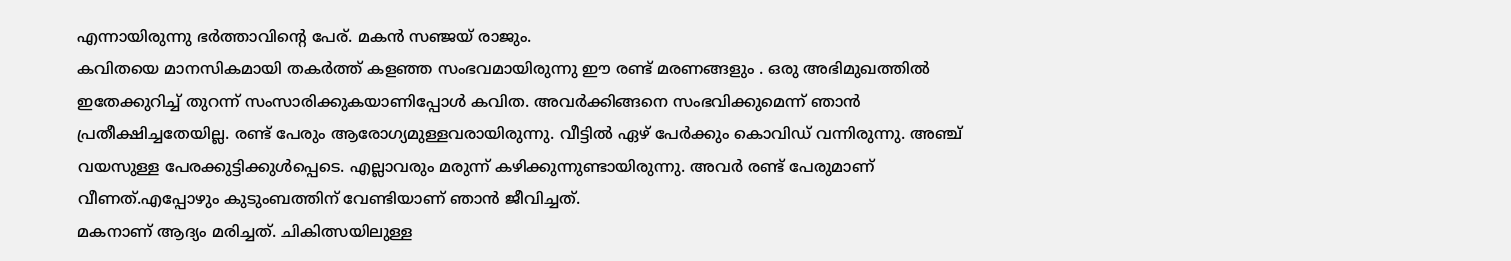എന്നായിരുന്നു ഭർത്താവിന്റെ പേര്. മകൻ സഞ്ജയ് രാജും.
കവിതയെ മാനസികമായി തകർത്ത് കളഞ്ഞ സംഭവമായിരുന്നു ഈ രണ്ട് മരണങ്ങളും . ഒരു അഭിമുഖത്തിൽ ഇതേക്കുറിച്ച് തുറന്ന് സംസാരിക്കുകയാണിപ്പോൾ കവിത. അവർക്കിങ്ങനെ സംഭവിക്കുമെന്ന് ഞാൻ പ്രതീക്ഷിച്ചതേയില്ല. രണ്ട് പേരും ആരോഗ്യമുള്ളവരായിരുന്നു. വീട്ടിൽ ഏഴ് പേർക്കും കൊവിഡ് വന്നിരുന്നു. അഞ്ച് വയസുള്ള പേരക്കുട്ടിക്കുൾപ്പെടെ. എല്ലാവരും മരുന്ന് കഴിക്കുന്നുണ്ടായിരുന്നു. അവർ രണ്ട് പേരുമാണ് വീണത്.എപ്പോഴും കുടുംബത്തിന് വേണ്ടിയാണ് ഞാൻ ജീവിച്ചത്.
മകനാണ് ആദ്യം മരിച്ചത്. ചികിത്സയിലുള്ള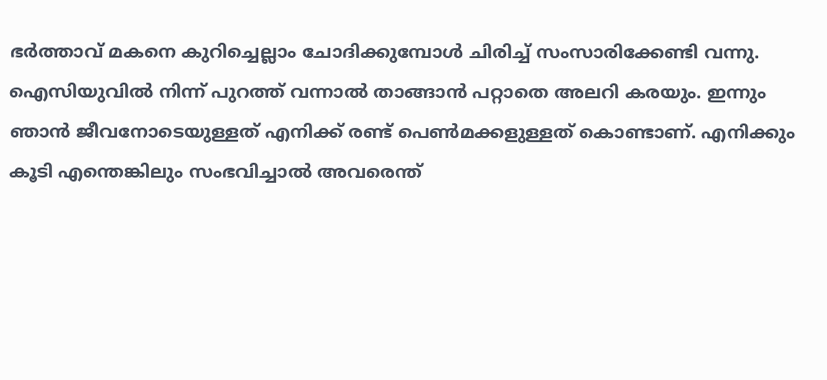ഭർത്താവ് മകനെ കുറിച്ചെല്ലാം ചോദിക്കുമ്പോൾ ചിരിച്ച് സംസാരിക്കേണ്ടി വന്നു. ഐസിയുവിൽ നിന്ന് പുറത്ത് വന്നാൽ താങ്ങാൻ പറ്റാതെ അലറി കരയും. ഇന്നും ഞാൻ ജീവനോടെയുള്ളത് എനിക്ക് രണ്ട് പെൺമക്കളുള്ളത് കൊണ്ടാണ്. എനിക്കും കൂടി എന്തെങ്കിലും സംഭവിച്ചാൽ അവരെന്ത്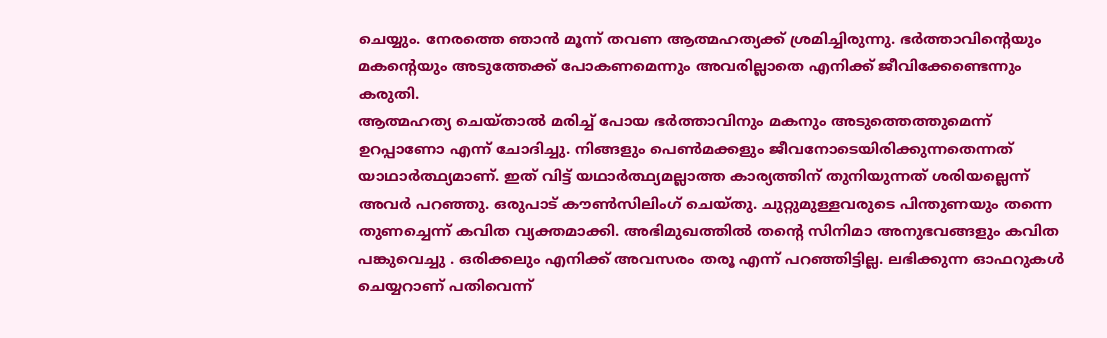ചെയ്യും. നേരത്തെ ഞാൻ മൂന്ന് തവണ ആത്മഹത്യക്ക് ശ്രമിച്ചിരുന്നു. ഭർത്താവിന്റെയും മകന്റെയും അടുത്തേക്ക് പോകണമെന്നും അവരില്ലാതെ എനിക്ക് ജീവിക്കേണ്ടെന്നും കരുതി.
ആത്മഹത്യ ചെയ്താൽ മരിച്ച് പോയ ഭർത്താവിനും മകനും അടുത്തെത്തുമെന്ന് ഉറപ്പാണോ എന്ന് ചോദിച്ചു. നിങ്ങളും പെൺമക്കളും ജീവനോടെയിരിക്കുന്നതെന്നത് യാഥാർത്ഥ്യമാണ്. ഇത് വിട്ട് യഥാർത്ഥ്യമല്ലാത്ത കാര്യത്തിന് തുനിയുന്നത് ശരിയല്ലെന്ന് അവർ പറഞ്ഞു. ഒരുപാട് കൗൺസിലിംഗ് ചെയ്തു. ചുറ്റുമുള്ളവരുടെ പിന്തുണയും തന്നെ തുണച്ചെന്ന് കവിത വ്യക്തമാക്കി. അഭിമുഖത്തിൽ തന്റെ സിനിമാ അനുഭവങ്ങളും കവിത പങ്കുവെച്ചു . ഒരിക്കലും എനിക്ക് അവസരം തരൂ എന്ന് പറഞ്ഞിട്ടില്ല. ലഭിക്കുന്ന ഓഫറുകൾ ചെയ്യറാണ് പതിവെന്ന്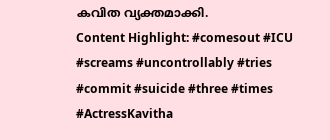കവിത വ്യക്തമാക്കി.
Content Highlight: #comesout #ICU #screams #uncontrollably #tries #commit #suicide #three #times #ActressKavitha